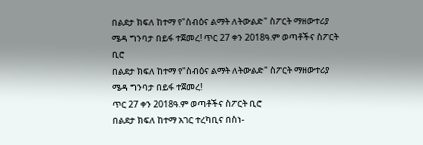በልደታ ክፍለ ከተማ የ"ስብዕና ልማት ለትውልድ" ስፖርት ማዘውተሪያ ሜዳ ግንባታ በይፋ ተጀመረ! ጥር 27 ቀን 2018ዓ.ም ወጣቶችና ስፖርት ቢሮ
በልደታ ክፍለ ከተማ የ"ስብዕና ልማት ለትውልድ" ስፖርት ማዘውተሪያ ሜዳ ግንባታ በይፋ ተጀመረ!
ጥር 27 ቀን 2018ዓ.ም ወጣቶችና ስፖርት ቢሮ
በልደታ ክፍለ ከተማ አገር ተረካቢና በስነ-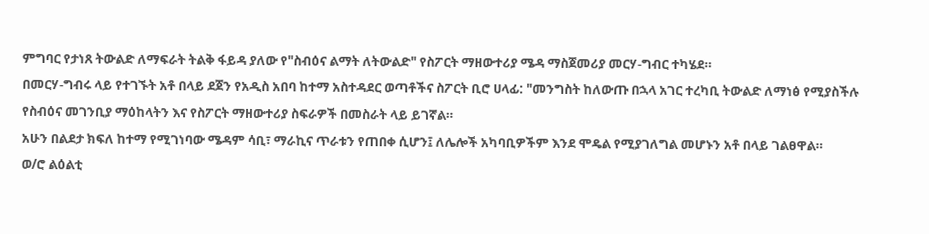ምግባር የታነጸ ትውልድ ለማፍራት ትልቅ ፋይዳ ያለው የ"ስብዕና ልማት ለትውልድ" የስፖርት ማዘውተሪያ ሜዳ ማስጀመሪያ መርሃ-ግብር ተካሄደ።
በመርሃ-ግብሩ ላይ የተገኙት አቶ በላይ ደጀን የአዲስ አበባ ከተማ አስተዳደር ወጣቶችና ስፖርት ቢሮ ሀላፊ: "መንግስት ከለውጡ በኋላ አገር ተረካቢ ትውልድ ለማነፅ የሚያስችሉ የስብዕና መገንቢያ ማዕከላትን እና የስፖርት ማዘውተሪያ ስፍራዎች በመስራት ላይ ይገኛል።
አሁን በልደታ ክፍለ ከተማ የሚገነባው ሜዳም ሳቢ፣ ማራኪና ጥራቱን የጠበቀ ሲሆን፤ ለሌሎች አካባቢዎችም እንደ ሞዴል የሚያገለግል መሆኑን አቶ በላይ ገልፀዋል።
ወ/ሮ ልዕልቲ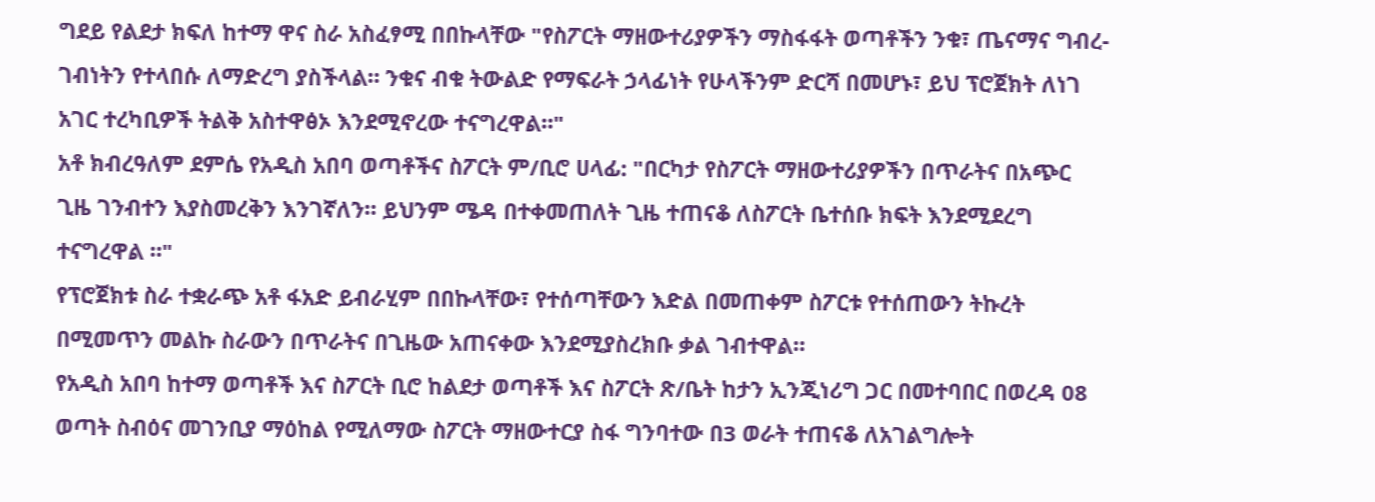ግደይ የልደታ ክፍለ ከተማ ዋና ስራ አስፈፃሚ በበኩላቸው "የስፖርት ማዘውተሪያዎችን ማስፋፋት ወጣቶችን ንቁ፣ ጤናማና ግብረ-ገብነትን የተላበሱ ለማድረግ ያስችላል። ንቁና ብቁ ትውልድ የማፍራት ኃላፊነት የሁላችንም ድርሻ በመሆኑ፣ ይህ ፕሮጀክት ለነገ አገር ተረካቢዎች ትልቅ አስተዋፅኦ እንደሚኖረው ተናግረዋል።"
አቶ ክብረዓለም ደምሴ የአዲስ አበባ ወጣቶችና ስፖርት ም/ቢሮ ሀላፊ: "በርካታ የስፖርት ማዘውተሪያዎችን በጥራትና በአጭር ጊዜ ገንብተን እያስመረቅን እንገኛለን። ይህንም ሜዳ በተቀመጠለት ጊዜ ተጠናቆ ለስፖርት ቤተሰቡ ክፍት እንደሚደረግ ተናግረዋል ።"
የፕሮጀክቱ ስራ ተቋራጭ አቶ ፋአድ ይብራሂም በበኩላቸው፣ የተሰጣቸውን እድል በመጠቀም ስፖርቱ የተሰጠውን ትኩረት በሚመጥን መልኩ ስራውን በጥራትና በጊዜው አጠናቀው እንደሚያስረክቡ ቃል ገብተዋል።
የአዲስ አበባ ከተማ ወጣቶች እና ስፖርት ቢሮ ከልደታ ወጣቶች እና ስፖርት ጽ/ቤት ከታን ኢንጂነሪግ ጋር በመተባበር በወረዳ 08 ወጣት ስብዕና መገንቢያ ማዕከል የሚለማው ስፖርት ማዘውተርያ ስፋ ግንባተው በ3 ወራት ተጠናቆ ለአገልግሎት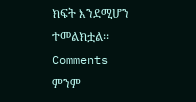ክፍት እንደሚሆን ተመልክቷል፡፡
Comments
ምንም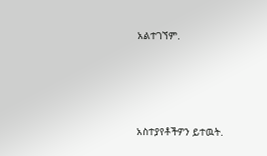አልተገኘም.





አስተያየቶችዎን ይተዉት.